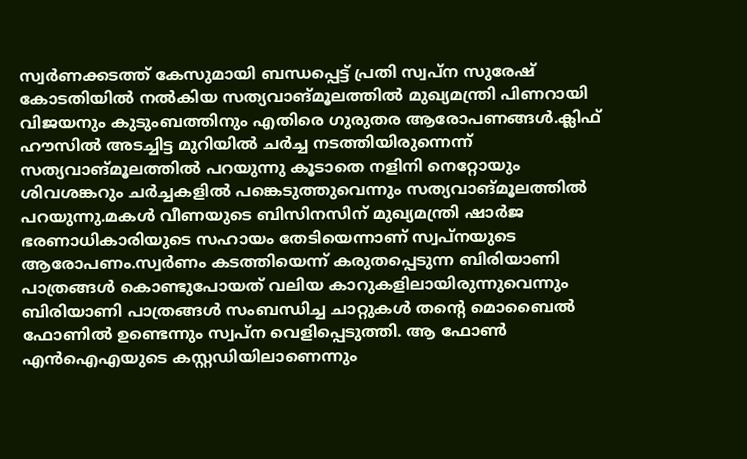സ്വർണക്കടത്ത് കേസുമായി ബന്ധപ്പെട്ട് പ്രതി സ്വപ്‍ന സുരേഷ് കോടതിയിൽ നൽകിയ സത്യവാങ്മൂലത്തിൽ മുഖ്യമന്ത്രി പിണറായി വിജയനും കുടുംബത്തിനും എതിരെ ഗുരുതര ആരോപണങ്ങൾ.ക്ലിഫ് ഹൗസിൽ അടച്ചിട്ട മുറിയിൽ ചർച്ച നടത്തിയിരുന്നെന്ന് സത്യവാങ്‌മൂലത്തിൽ പറയുന്നു കൂടാതെ നളിനി നെറ്റോയും ശിവശങ്കറും ചർച്ചകളിൽ പങ്കെടുത്തുവെന്നും സത്യവാങ്മൂലത്തിൽ പറയുന്നു.മകൾ വീണയുടെ ബിസിനസിന് മുഖ്യമന്ത്രി ഷാർജ ഭരണാധികാരിയുടെ സഹായം തേടിയെന്നാണ് സ്വപ്‍നയുടെ ആരോപണം.സ്വർണം കടത്തിയെന്ന് കരുതപ്പെടുന്ന ബിരിയാണി പാത്രങ്ങൾ കൊണ്ടുപോയത് വലിയ കാറുകളിലായിരുന്നുവെന്നും ബിരിയാണി പാത്രങ്ങൾ സംബന്ധിച്ച ചാറ്റുകൾ തന്റെ മൊബൈൽ ഫോണിൽ ഉണ്ടെന്നും സ്വപ്‌ന വെളിപ്പെടുത്തി. ആ ഫോൺ എൻഐഎയുടെ കസ്റ്റഡിയിലാണെന്നും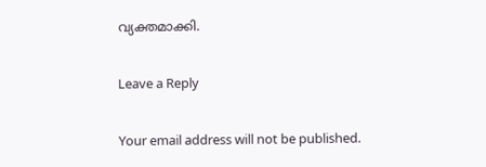വ്യക്തമാക്കി.

Leave a Reply

Your email address will not be published.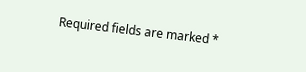Required fields are marked *